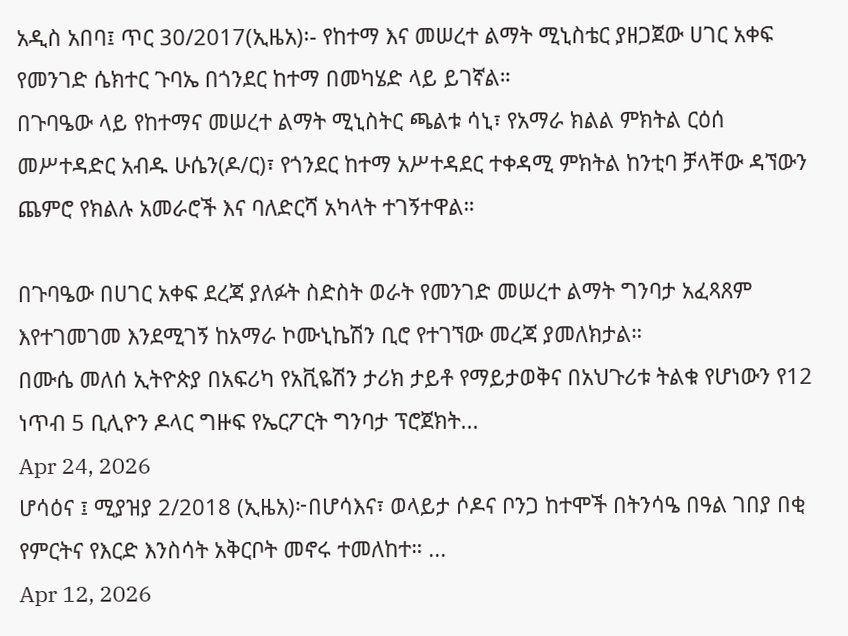አዲስ አበባ፤ ጥር 30/2017(ኢዜአ)፡- የከተማ እና መሠረተ ልማት ሚኒስቴር ያዘጋጀው ሀገር አቀፍ የመንገድ ሴክተር ጉባኤ በጎንደር ከተማ በመካሄድ ላይ ይገኛል።
በጉባዔው ላይ የከተማና መሠረተ ልማት ሚኒስትር ጫልቱ ሳኒ፣ የአማራ ክልል ምክትል ርዕሰ መሥተዳድር አብዱ ሁሴን(ዶ/ር)፣ የጎንደር ከተማ አሥተዳደር ተቀዳሚ ምክትል ከንቲባ ቻላቸው ዳኘውን ጨምሮ የክልሉ አመራሮች እና ባለድርሻ አካላት ተገኝተዋል።

በጉባዔው በሀገር አቀፍ ደረጃ ያለፉት ስድስት ወራት የመንገድ መሠረተ ልማት ግንባታ አፈጻጸም እየተገመገመ እንደሚገኝ ከአማራ ኮሙኒኬሽን ቢሮ የተገኘው መረጃ ያመለክታል።
በሙሴ መለሰ ኢትዮጵያ በአፍሪካ የአቪዬሽን ታሪክ ታይቶ የማይታወቅና በአህጉሪቱ ትልቁ የሆነውን የ12 ነጥብ 5 ቢሊዮን ዶላር ግዙፍ የኤርፖርት ግንባታ ፕሮጀክት...
Apr 24, 2026
ሆሳዕና ፤ ሚያዝያ 2/2018 (ኢዜአ)፦በሆሳእና፣ ወላይታ ሶዶና ቦንጋ ከተሞች በትንሳዔ በዓል ገበያ በቂ የምርትና የእርድ እንስሳት አቅርቦት መኖሩ ተመለከተ። ...
Apr 12, 2026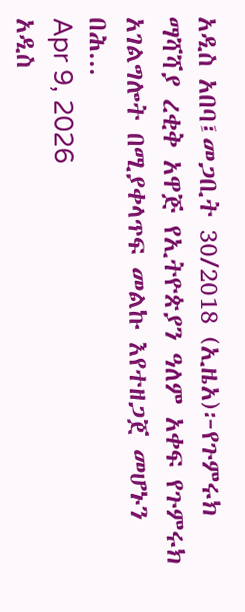አዲስ አበባ፤መጋቢት 30/2018 (ኢዜአ)፦የጉምሩክ ማሻሻያ ረቂቅ አዋጅ የኢትዮጵያን ዓለም አቀፍ የጉምሩክ አገልግሎት በሚያቀላጥፍ መልኩ እየተዘጋጀ መሆኑን በሕ...
Apr 9, 2026
አዲስ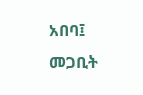አበባ፤ መጋቢት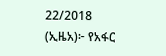22/2018 (ኢዜአ)፦ የአፋር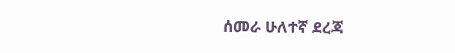ሰመራ ሁለተኛ ደረጃ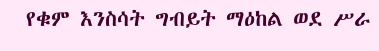የቁም እንስሳት ግብይት ማዕከል ወደ ሥራ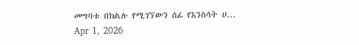መግባቱ በክልሉ የሚገኘውን ሰፊ የእንስሳት ሀ...
Apr 1, 2026